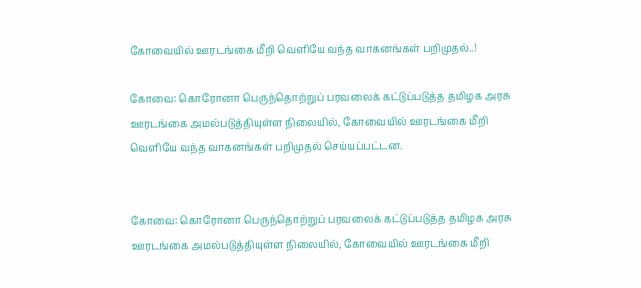கோவையில் ஊரடங்கை மீறி வெளியே வந்த வாகனங்கள் பறிமுதல்..!

கோவை: கொரோனா பெருந்தொற்றுப் பரவலைக் கட்டுப்படுத்த தமிழக அரசு ஊரடங்கை அமல்படுத்தியுள்ள நிலையில், கோவையில் ஊரடங்கை மீறி வெளியே வந்த வாகனங்கள் பறிமுதல் செய்யப்பட்டன.


கோவை: கொரோனா பெருந்தொற்றுப் பரவலைக் கட்டுப்படுத்த தமிழக அரசு ஊரடங்கை அமல்படுத்தியுள்ள நிலையில், கோவையில் ஊரடங்கை மீறி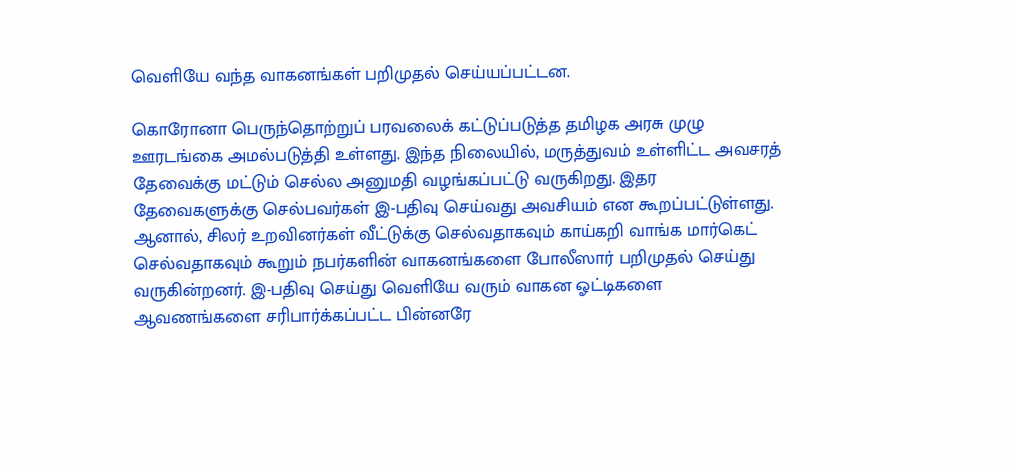வெளியே வந்த வாகனங்கள் பறிமுதல் செய்யப்பட்டன.

கொரோனா பெருந்தொற்றுப் பரவலைக் கட்டுப்படுத்த தமிழக அரசு முழு ஊரடங்கை அமல்படுத்தி உள்ளது. இந்த நிலையில், மருத்துவம் உள்ளிட்ட அவசரத் தேவைக்கு மட்டும் செல்ல அனுமதி வழங்கப்பட்டு வருகிறது. இதர தேவைகளுக்கு செல்பவர்கள் இ-பதிவு செய்வது அவசியம் என கூறப்பட்டுள்ளது. ஆனால், சிலர் உறவினர்கள் வீட்டுக்கு செல்வதாகவும் காய்கறி வாங்க மார்கெட் செல்வதாகவும் கூறும் நபர்களின் வாகனங்களை போலீஸார் பறிமுதல் செய்து வருகின்றனர். இ-பதிவு செய்து வெளியே வரும் வாகன ஓட்டிகளை ஆவணங்களை சரிபார்க்கப்பட்ட பின்னரே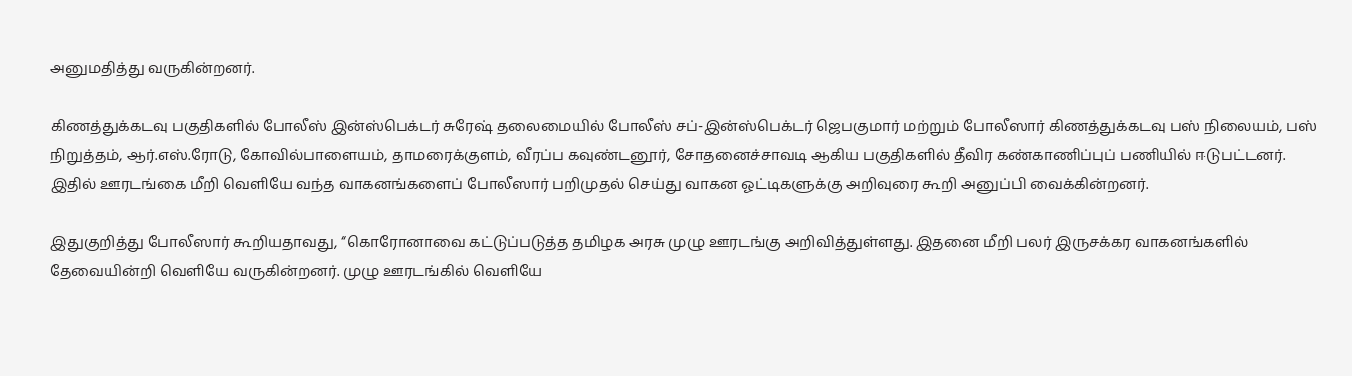அனுமதித்து வருகின்றனர்.

கிணத்துக்கடவு பகுதிகளில் போலீஸ் இன்ஸ்பெக்டர் சுரேஷ் தலைமையில் போலீஸ் சப்-இன்ஸ்பெக்டர் ஜெபகுமார் மற்றும் போலீஸார் கிணத்துக்கடவு பஸ் நிலையம், பஸ் நிறுத்தம், ஆர்.எஸ்.ரோடு, கோவில்பாளையம், தாமரைக்குளம், வீரப்ப கவுண்டனூர், சோதனைச்சாவடி ஆகிய பகுதிகளில் தீவிர கண்காணிப்புப் பணியில் ஈடுபட்டனர். இதில் ஊரடங்கை மீறி வெளியே வந்த வாகனங்களைப் போலீஸார் பறிமுதல் செய்து வாகன ஓட்டிகளுக்கு அறிவுரை கூறி அனுப்பி வைக்கின்றனர்.

இதுகுறித்து போலீஸார் கூறியதாவது, ‘‘கொரோனாவை கட்டுப்படுத்த தமிழக அரசு முழு ஊரடங்கு அறிவித்துள்ளது. இதனை மீறி பலர் இருசக்கர வாகனங்களில் தேவையின்றி வெளியே வருகின்றனர். முழு ஊரடங்கில் வெளியே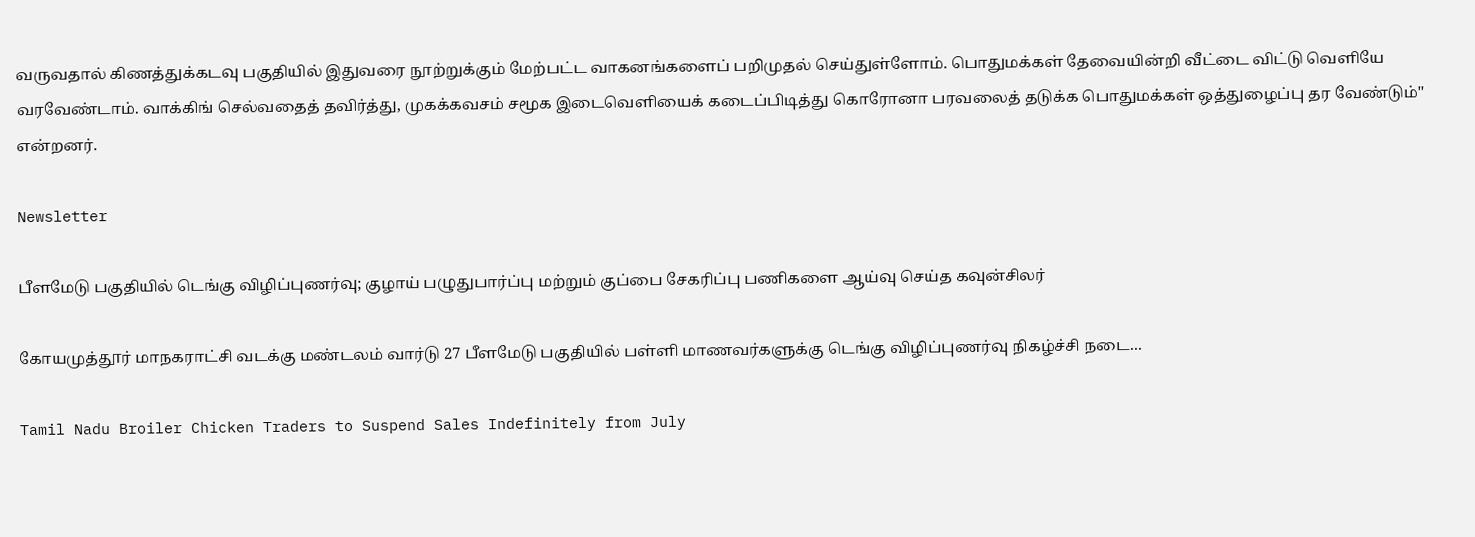வருவதால் கிணத்துக்கடவு பகுதியில் இதுவரை நூற்றுக்கும் மேற்பட்ட வாகனங்களைப் பறிமுதல் செய்துள்ளோம். பொதுமக்கள் தேவையின்றி வீட்டை விட்டு வெளியே வரவேண்டாம். வாக்கிங் செல்வதைத் தவிர்த்து, முகக்கவசம் சமூக இடைவெளியைக் கடைப்பிடித்து கொரோனா பரவலைத் தடுக்க பொதுமக்கள் ஒத்துழைப்பு தர வேண்டும்'' என்றனர்.

Newsletter

பீளமேடு பகுதியில் டெங்கு விழிப்புணர்வு; குழாய் பழுதுபார்ப்பு மற்றும் குப்பை சேகரிப்பு பணிகளை ஆய்வு செய்த கவுன்சிலர்

கோயமுத்தூர் மாநகராட்சி வடக்கு மண்டலம் வார்டு 27 பீளமேடு பகுதியில் பள்ளி மாணவர்களுக்கு டெங்கு விழிப்புணர்வு நிகழ்ச்சி நடை...

Tamil Nadu Broiler Chicken Traders to Suspend Sales Indefinitely from July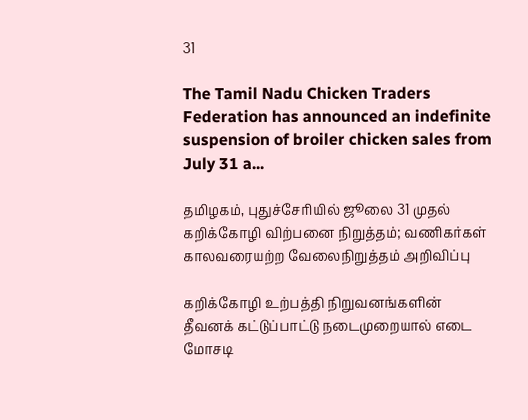31

The Tamil Nadu Chicken Traders Federation has announced an indefinite suspension of broiler chicken sales from July 31 a...

தமிழகம், புதுச்சேரியில் ஜூலை 31 முதல் கறிக்கோழி விற்பனை நிறுத்தம்; வணிகர்கள் காலவரையற்ற வேலைநிறுத்தம் அறிவிப்பு

கறிக்கோழி உற்பத்தி நிறுவனங்களின் தீவனக் கட்டுப்பாட்டு நடைமுறையால் எடை மோசடி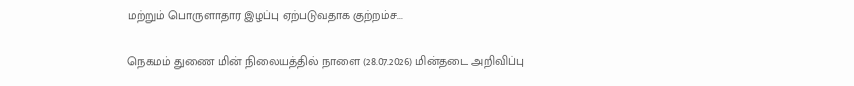மற்றும் பொருளாதார இழப்பு ஏற்படுவதாக குற்றம்ச...

நெகமம் துணை மின் நிலையத்தில் நாளை (28.07.2026) மின்தடை அறிவிப்பு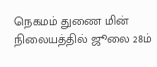நெகமம் துணை மின் நிலையத்தில் ஜூலை 28ம்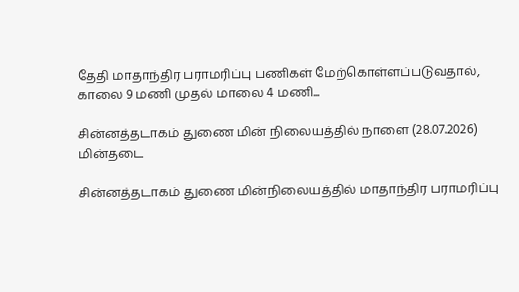தேதி மாதாந்திர பராமரிப்பு பணிகள் மேற்கொள்ளப்படுவதால், காலை 9 மணி முதல் மாலை 4 மணி...

சின்னத்தடாகம் துணை மின் நிலையத்தில் நாளை (28.07.2026) மின்தடை

சின்னத்தடாகம் துணை மின்நிலையத்தில் மாதாந்திர பராமரிப்பு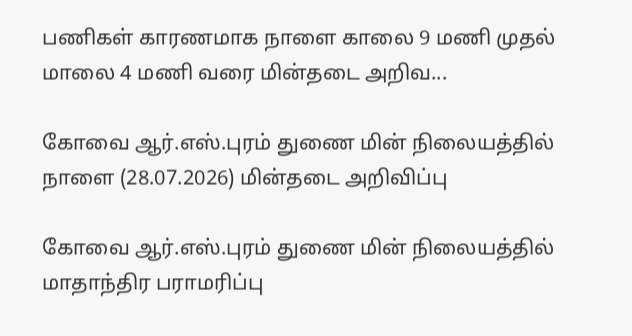பணிகள் காரணமாக நாளை காலை 9 மணி முதல் மாலை 4 மணி வரை மின்தடை அறிவ...

கோவை ஆர்.எஸ்.புரம் துணை மின் நிலையத்தில் நாளை (28.07.2026) மின்தடை அறிவிப்பு

கோவை ஆர்.எஸ்.புரம் துணை மின் நிலையத்தில் மாதாந்திர பராமரிப்பு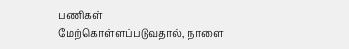பணிகள் மேற்கொள்ளப்படுவதால், நாளை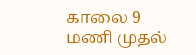காலை 9 மணி முதல்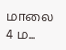மாலை 4 ம...